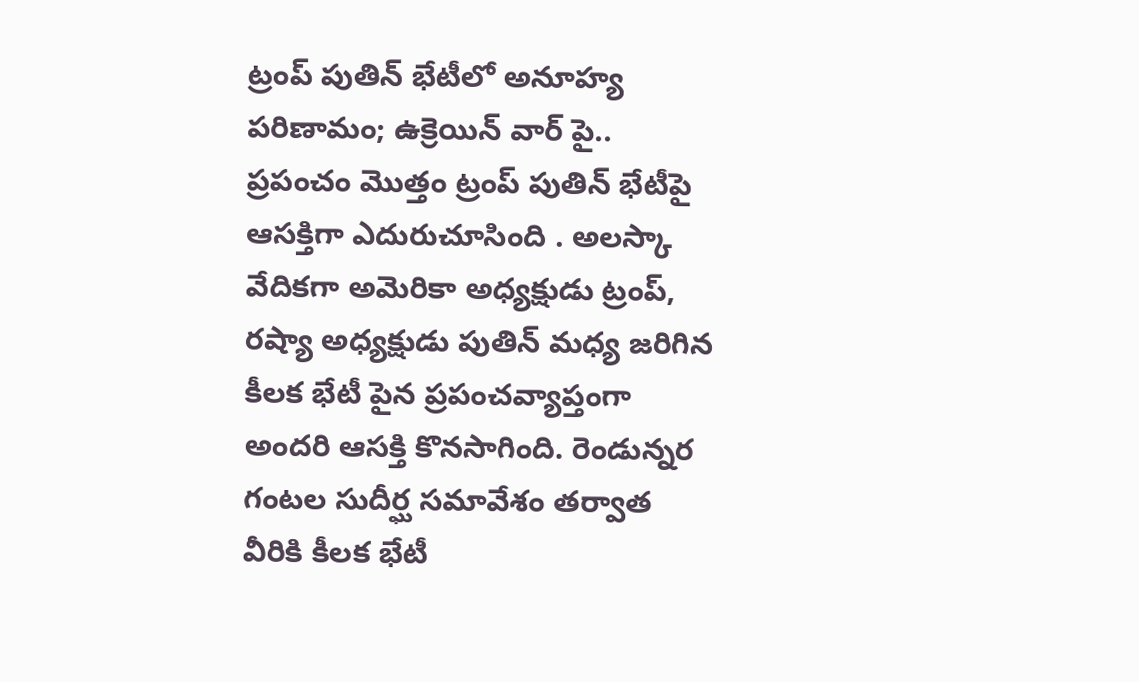ట్రంప్ పుతిన్ భేటీలో అనూహ్య పరిణామం; ఉక్రెయిన్ వార్ పై..
ప్రపంచం మొత్తం ట్రంప్ పుతిన్ భేటీపై ఆసక్తిగా ఎదురుచూసింది . అలస్కా వేదికగా అమెరికా అధ్యక్షుడు ట్రంప్, రష్యా అధ్యక్షుడు పుతిన్ మధ్య జరిగిన కీలక భేటీ పైన ప్రపంచవ్యాప్తంగా అందరి ఆసక్తి కొనసాగింది. రెండున్నర గంటల సుదీర్ఘ సమావేశం తర్వాత వీరికి కీలక భేటీ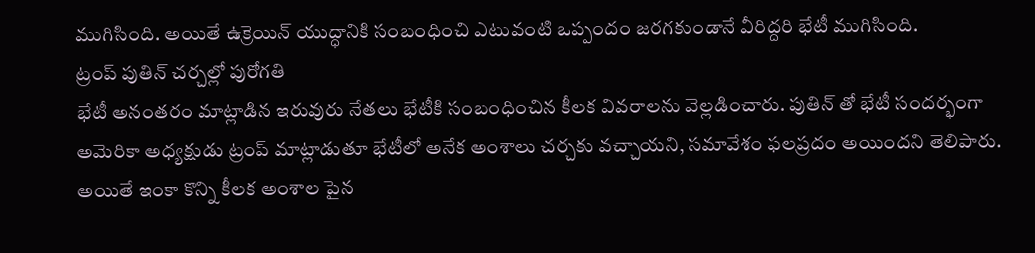ముగిసింది. అయితే ఉక్రెయిన్ యుద్ధానికి సంబంధించి ఎటువంటి ఒప్పందం జరగకుండానే వీరిద్దరి భేటీ ముగిసింది.
ట్రంప్ పుతిన్ చర్చల్లో పురోగతి
భేటీ అనంతరం మాట్లాడిన ఇరువురు నేతలు భేటీకి సంబంధించిన కీలక వివరాలను వెల్లడించారు. పుతిన్ తో భేటీ సందర్భంగా అమెరికా అధ్యక్షుడు ట్రంప్ మాట్లాడుతూ భేటీలో అనేక అంశాలు చర్చకు వచ్చాయని, సమావేశం ఫలప్రదం అయిందని తెలిపారు. అయితే ఇంకా కొన్ని కీలక అంశాల పైన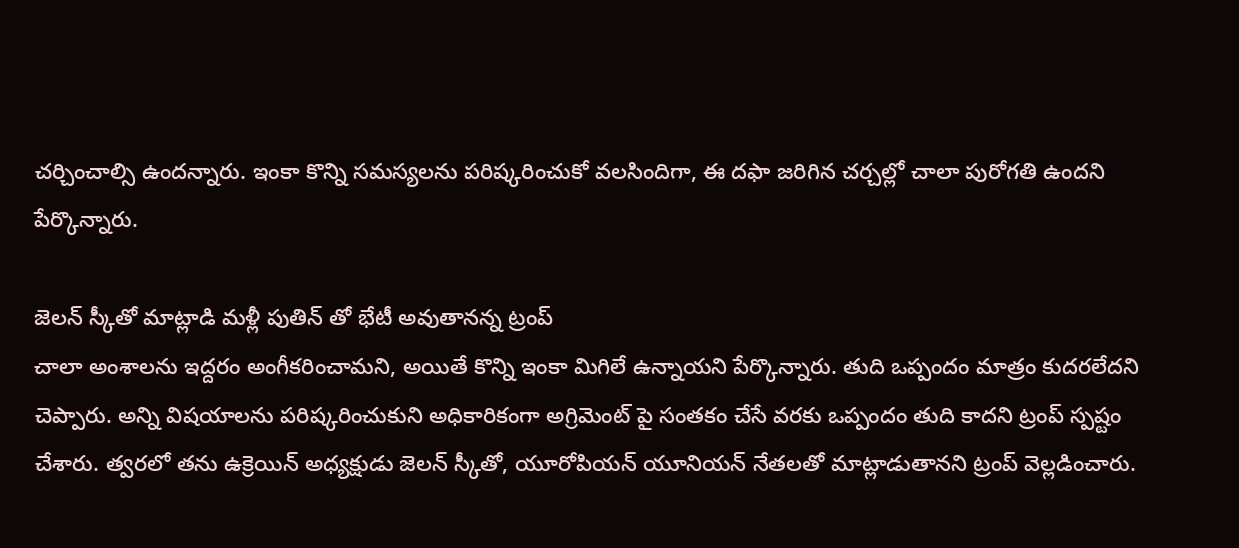చర్చించాల్సి ఉందన్నారు. ఇంకా కొన్ని సమస్యలను పరిష్కరించుకో వలసిందిగా, ఈ దఫా జరిగిన చర్చల్లో చాలా పురోగతి ఉందని పేర్కొన్నారు.

జెలన్ స్కీతో మాట్లాడి మళ్లీ పుతిన్ తో భేటీ అవుతానన్న ట్రంప్
చాలా అంశాలను ఇద్దరం అంగీకరించామని, అయితే కొన్ని ఇంకా మిగిలే ఉన్నాయని పేర్కొన్నారు. తుది ఒప్పందం మాత్రం కుదరలేదని చెప్పారు. అన్ని విషయాలను పరిష్కరించుకుని అధికారికంగా అగ్రిమెంట్ పై సంతకం చేసే వరకు ఒప్పందం తుది కాదని ట్రంప్ స్పష్టం చేశారు. త్వరలో తను ఉక్రెయిన్ అధ్యక్షుడు జెలన్ స్కీతో, యూరోపియన్ యూనియన్ నేతలతో మాట్లాడుతానని ట్రంప్ వెల్లడించారు.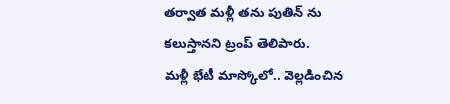తర్వాత మళ్లీ తను పుతిన్ ను కలుస్తానని ట్రంప్ తెలిపారు.
మళ్లీ భేటీ మాస్కోలో.. వెల్లడించిన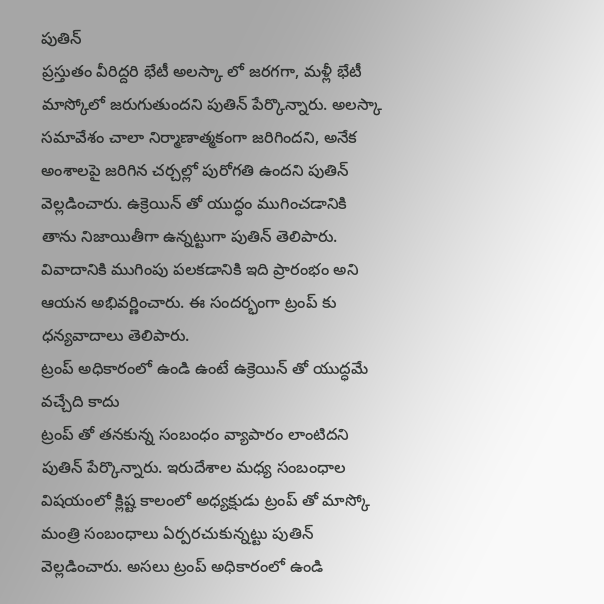పుతిన్
ప్రస్తుతం వీరిద్దరి భేటీ అలస్కా లో జరగగా, మళ్లీ భేటీ మాస్కోలో జరుగుతుందని పుతిన్ పేర్కొన్నారు. అలస్కా సమావేశం చాలా నిర్మాణాత్మకంగా జరిగిందని, అనేక అంశాలపై జరిగిన చర్చల్లో పురోగతి ఉందని పుతిన్ వెల్లడించారు. ఉక్రెయిన్ తో యుద్ధం ముగించడానికి తాను నిజాయితీగా ఉన్నట్టుగా పుతిన్ తెలిపారు. వివాదానికి ముగింపు పలకడానికి ఇది ప్రారంభం అని ఆయన అభివర్ణించారు. ఈ సందర్భంగా ట్రంప్ కు ధన్యవాదాలు తెలిపారు.
ట్రంప్ అధికారంలో ఉండి ఉంటే ఉక్రెయిన్ తో యుద్ధమే వచ్చేది కాదు
ట్రంప్ తో తనకున్న సంబంధం వ్యాపారం లాంటిదని పుతిన్ పేర్కొన్నారు. ఇరుదేశాల మధ్య సంబంధాల విషయంలో క్లిష్ట కాలంలో అధ్యక్షుడు ట్రంప్ తో మాస్కో మంత్రి సంబంధాలు ఏర్పరచుకున్నట్టు పుతిన్ వెల్లడించారు. అసలు ట్రంప్ అధికారంలో ఉండి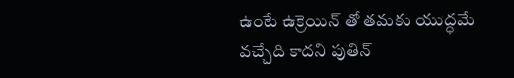ఉంటే ఉక్రెయిన్ తో తమకు యుద్ధమే వచ్చేది కాదని పుతిన్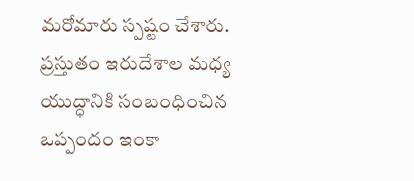మరోమారు స్పష్టం చేశారు. ప్రస్తుతం ఇరుదేశాల మధ్య యుద్ధానికి సంబంధించిన ఒప్పందం ఇంకా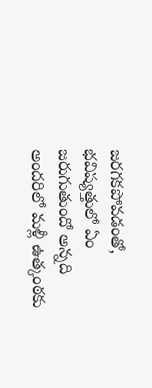జరగకపోవడంతో, భవిష్యత్తులో ఏం జరుగుతుందో అన్నది అందరిలో మళ్లీ ఉత్కంఠకు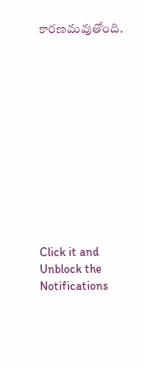కారణమవుతోంది.












Click it and Unblock the Notifications